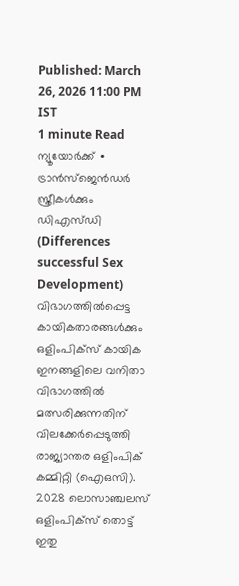Published: March 26, 2026 11:00 PM IST
1 minute Read
ന്യൂയോർക്ക് ∙ ട്രാൻസ്ജെൻഡർ സ്ത്രീകൾക്കും ഡിഎസ്ഡി (Differences successful Sex Development) വിഭാഗത്തിൽപ്പെട്ട കായികതാരങ്ങൾക്കും ഒളിംപിക്സ് കായിക ഇനങ്ങളിലെ വനിതാ വിഭാഗത്തിൽ മത്സരിക്കുന്നതിന് വിലക്കേർപ്പെടുത്തി രാജ്യാന്തര ഒളിംപിക് കമ്മിറ്റി (ഐഒസി). 2028 ലൊസാഞ്ചലസ് ഒളിംപിക്സ് തൊട്ട് ഇതു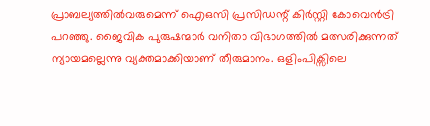പ്രാബല്യത്തിൽവരുമെന്ന് ഐഒസി പ്രസിഡന്റ് കിർസ്റ്റി കോവെൻട്രി പറഞ്ഞു. ജൈവിക പുരുഷന്മാർ വനിതാ വിഭാഗത്തിൽ മത്സരിക്കുന്നത് ന്യായമല്ലെന്നു വ്യക്തമാക്കിയാണ് തീരുമാനം. ഒളിംപിക്സിലെ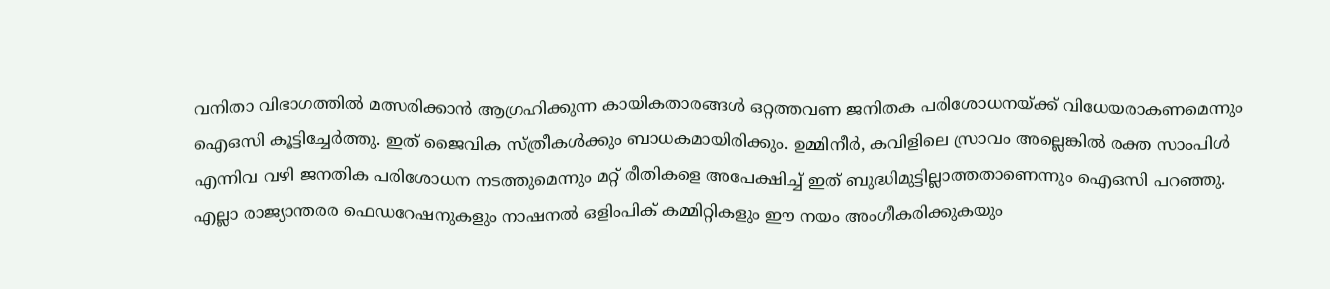വനിതാ വിഭാഗത്തിൽ മത്സരിക്കാൻ ആഗ്രഹിക്കുന്ന കായികതാരങ്ങൾ ഒറ്റത്തവണ ജനിതക പരിശോധനയ്ക്ക് വിധേയരാകണമെന്നും ഐഒസി കൂട്ടിച്ചേർത്തു. ഇത് ജൈവിക സ്ത്രീകൾക്കും ബാധകമായിരിക്കും. ഉമ്മിനീർ, കവിളിലെ സ്രാവം അല്ലെങ്കിൽ രക്ത സാംപിൾ എന്നിവ വഴി ജനതിക പരിശോധന നടത്തുമെന്നും മറ്റ് രീതികളെ അപേക്ഷിച്ച് ഇത് ബുദ്ധിമുട്ടില്ലാത്തതാണെന്നും ഐഒസി പറഞ്ഞു.
എല്ലാ രാജ്യാന്തരര ഫെഡറേഷനുകളും നാഷനൽ ഒളിംപിക് കമ്മിറ്റികളും ഈ നയം അംഗീകരിക്കുകയും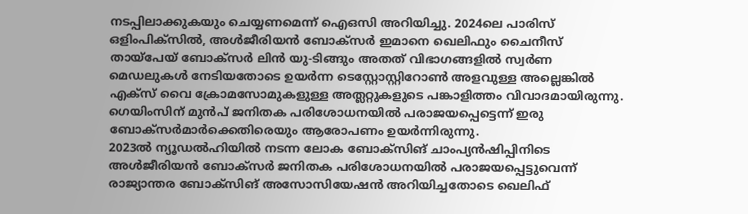നടപ്പിലാക്കുകയും ചെയ്യണമെന്ന് ഐഒസി അറിയിച്ചു. 2024ലെ പാരിസ് ഒളിംപിക്സിൽ, അൾജീരിയൻ ബോക്സർ ഇമാനെ ഖെലിഫും ചൈനീസ് തായ്പേയ് ബോക്സർ ലിൻ യു-ടിങ്ങും അതത് വിഭാഗങ്ങളിൽ സ്വർണ മെഡലുകൾ നേടിയതോടെ ഉയർന്ന ടെസ്റ്റോസ്റ്റിറോൺ അളവുള്ള അല്ലെങ്കിൽ എക്സ് വൈ ക്രോമസോമുകളുള്ള അത്ലറ്റുകളുടെ പങ്കാളിത്തം വിവാദമായിരുന്നു. ഗെയിംസിന് മുൻപ് ജനിതക പരിശോധനയിൽ പരാജയപ്പെട്ടെന്ന് ഇരു ബോക്സർമാർക്കെതിരെയും ആരോപണം ഉയർന്നിരുന്നു.
2023ൽ ന്യൂഡൽഹിയിൽ നടന്ന ലോക ബോക്സിങ് ചാംപ്യൻഷിപ്പിനിടെ അൾജീരിയൻ ബോക്സർ ജനിതക പരിശോധനയിൽ പരാജയപ്പെട്ടുവെന്ന് രാജ്യാന്തര ബോക്സിങ് അസോസിയേഷൻ അറിയിച്ചതോടെ ഖെലിഫ്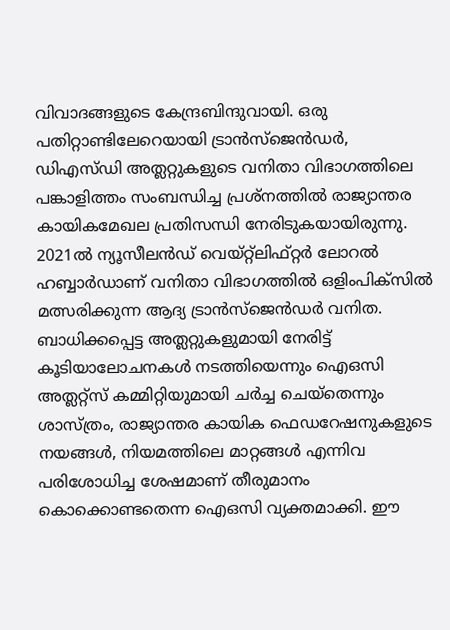വിവാദങ്ങളുടെ കേന്ദ്രബിന്ദുവായി. ഒരു പതിറ്റാണ്ടിലേറെയായി ട്രാൻസ്ജെൻഡർ, ഡിഎസ്ഡി അത്ലറ്റുകളുടെ വനിതാ വിഭാഗത്തിലെ പങ്കാളിത്തം സംബന്ധിച്ച പ്രശ്നത്തിൽ രാജ്യാന്തര കായികമേഖല പ്രതിസന്ധി നേരിടുകയായിരുന്നു. 2021ൽ ന്യൂസീലൻഡ് വെയ്റ്റ്ലിഫ്റ്റർ ലോറൽ ഹബ്ബാർഡാണ് വനിതാ വിഭാഗത്തിൽ ഒളിംപിക്സിൽ മത്സരിക്കുന്ന ആദ്യ ട്രാൻസ്ജെൻഡർ വനിത.
ബാധിക്കപ്പെട്ട അത്ലറ്റുകളുമായി നേരിട്ട് കൂടിയാലോചനകൾ നടത്തിയെന്നും ഐഒസി അത്ലറ്റ്സ് കമ്മിറ്റിയുമായി ചർച്ച ചെയ്തെന്നും ശാസ്ത്രം, രാജ്യാന്തര കായിക ഫെഡറേഷനുകളുടെ നയങ്ങൾ, നിയമത്തിലെ മാറ്റങ്ങൾ എന്നിവ പരിശോധിച്ച ശേഷമാണ് തീരുമാനം കൊക്കൊണ്ടതെന്ന ഐഒസി വ്യക്തമാക്കി. ഈ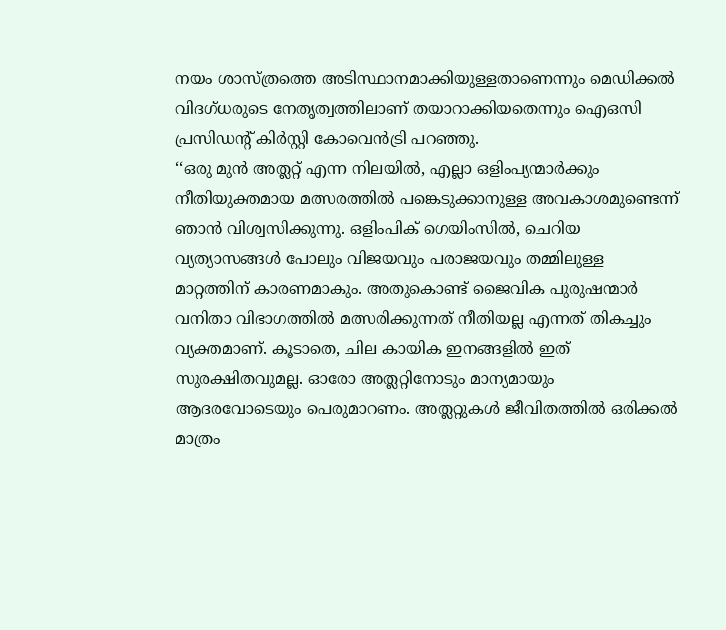നയം ശാസ്ത്രത്തെ അടിസ്ഥാനമാക്കിയുള്ളതാണെന്നും മെഡിക്കൽ വിദഗ്ധരുടെ നേതൃത്വത്തിലാണ് തയാറാക്കിയതെന്നും ഐഒസി പ്രസിഡന്റ് കിർസ്റ്റി കോവെൻട്രി പറഞ്ഞു.
‘‘ഒരു മുൻ അത്ലറ്റ് എന്ന നിലയിൽ, എല്ലാ ഒളിംപ്യന്മാർക്കും നീതിയുക്തമായ മത്സരത്തിൽ പങ്കെടുക്കാനുള്ള അവകാശമുണ്ടെന്ന് ഞാൻ വിശ്വസിക്കുന്നു. ഒളിംപിക് ഗെയിംസിൽ, ചെറിയ വ്യത്യാസങ്ങൾ പോലും വിജയവും പരാജയവും തമ്മിലുള്ള മാറ്റത്തിന് കാരണമാകും. അതുകൊണ്ട് ജൈവിക പുരുഷന്മാർ വനിതാ വിഭാഗത്തിൽ മത്സരിക്കുന്നത് നീതിയല്ല എന്നത് തികച്ചും വ്യക്തമാണ്. കൂടാതെ, ചില കായിക ഇനങ്ങളിൽ ഇത് സുരക്ഷിതവുമല്ല. ഓരോ അത്ലറ്റിനോടും മാന്യമായും ആദരവോടെയും പെരുമാറണം. അത്ലറ്റുകൾ ജീവിതത്തിൽ ഒരിക്കൽ മാത്രം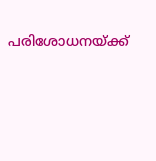പരിശോധനയ്ക്ക്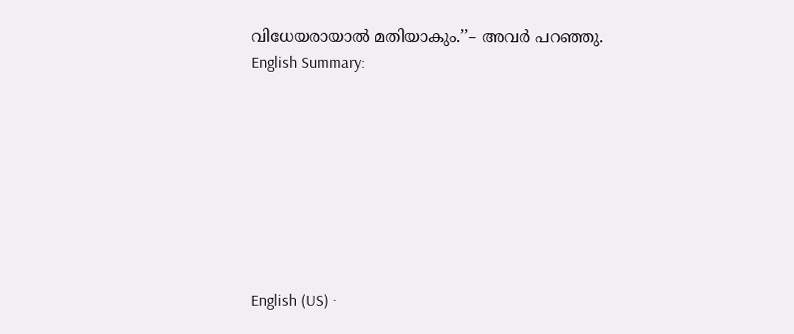വിധേയരായാൽ മതിയാകും.’’– അവർ പറഞ്ഞു.
English Summary:








English (US) ·